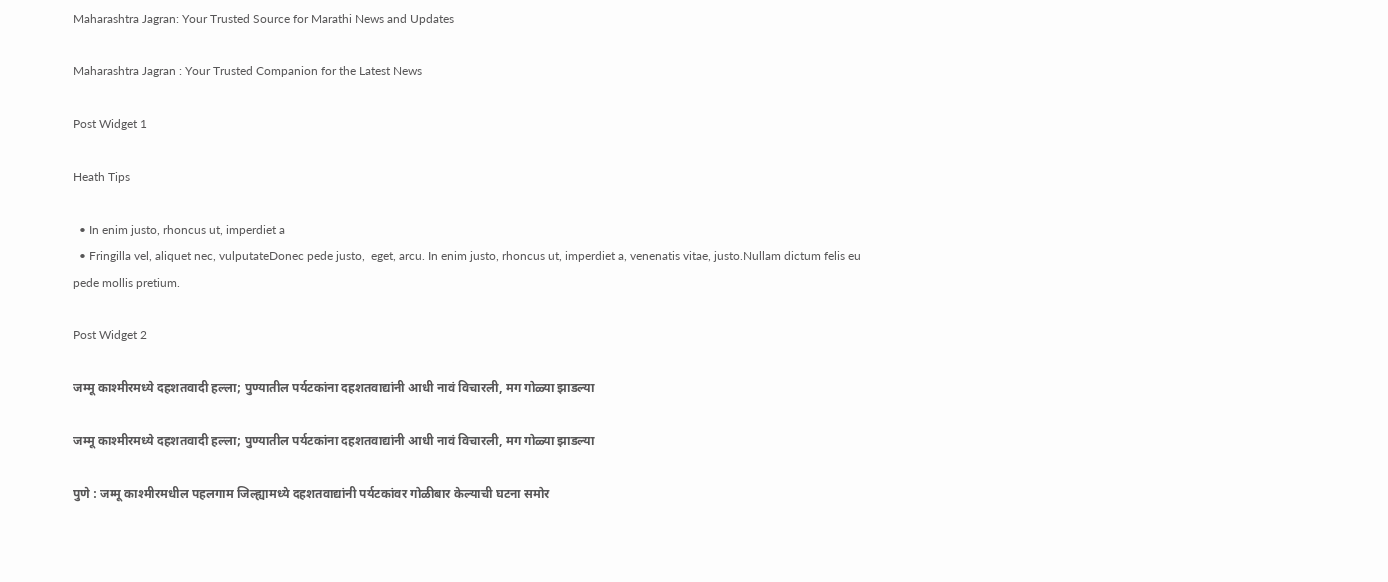Maharashtra Jagran: Your Trusted Source for Marathi News and Updates

Maharashtra Jagran : Your Trusted Companion for the Latest News

Post Widget 1

Heath Tips

  • In enim justo, rhoncus ut, imperdiet a
  • Fringilla vel, aliquet nec, vulputateDonec pede justo,  eget, arcu. In enim justo, rhoncus ut, imperdiet a, venenatis vitae, justo.Nullam dictum felis eu pede mollis pretium.

Post Widget 2

जम्मू काश्मीरमध्ये दहशतवादी हल्ला; पुण्यातील पर्यटकांना दहशतवाद्यांनी आधी नावं विचारली, मग गोळ्या झाडल्या

जम्मू काश्मीरमध्ये दहशतवादी हल्ला; पुण्यातील पर्यटकांना दहशतवाद्यांनी आधी नावं विचारली, मग गोळ्या झाडल्या

पुणे : जम्मू काश्मीरमधील पहलगाम जिल्ह्यामध्ये दहशतवाद्यांनी पर्यटकांवर गोळीबार केल्याची घटना समोर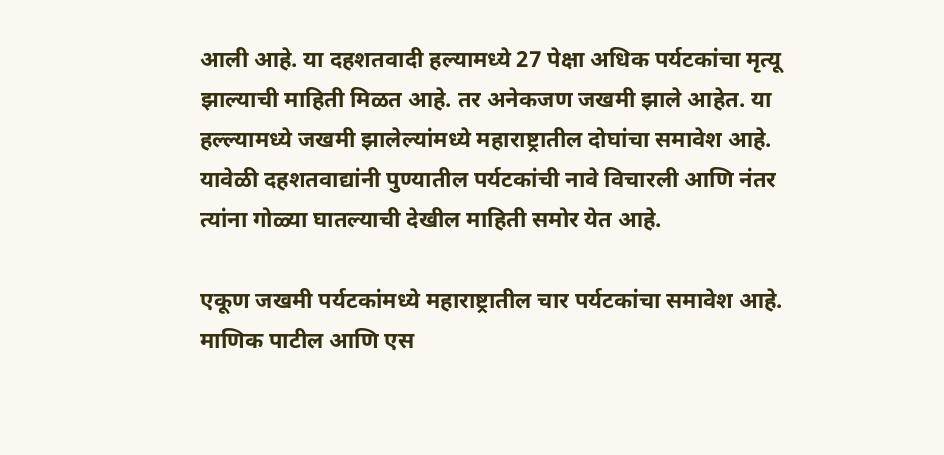आली आहे. या दहशतवादी हल्यामध्ये 27 पेक्षा अधिक पर्यटकांचा मृत्यू झाल्याची माहिती मिळत आहे. तर अनेकजण जखमी झाले आहेत. या हल्ल्यामध्ये जखमी झालेल्यांमध्ये महाराष्ट्रातील दोघांचा समावेश आहे. यावेळी दहशतवाद्यांनी पुण्यातील पर्यटकांची नावे विचारली आणि नंतर त्यांना गोळ्या घातल्याची देखील माहिती समोर येत आहे.

एकूण जखमी पर्यटकांमध्ये महाराष्ट्रातील चार पर्यटकांचा समावेश आहे. माणिक पाटील आणि एस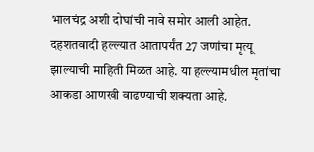भालचंद्र अशी दोघांची नावे समोर आली आहेत. दहशतवादी हल्ल्यात आतापर्यंत 27 जणांचा मृत्यू झाल्याची माहिती मिळत आहे. या हल्ल्यामधील मृतांचा आकडा आणखी वाढण्याची शक्यता आहे.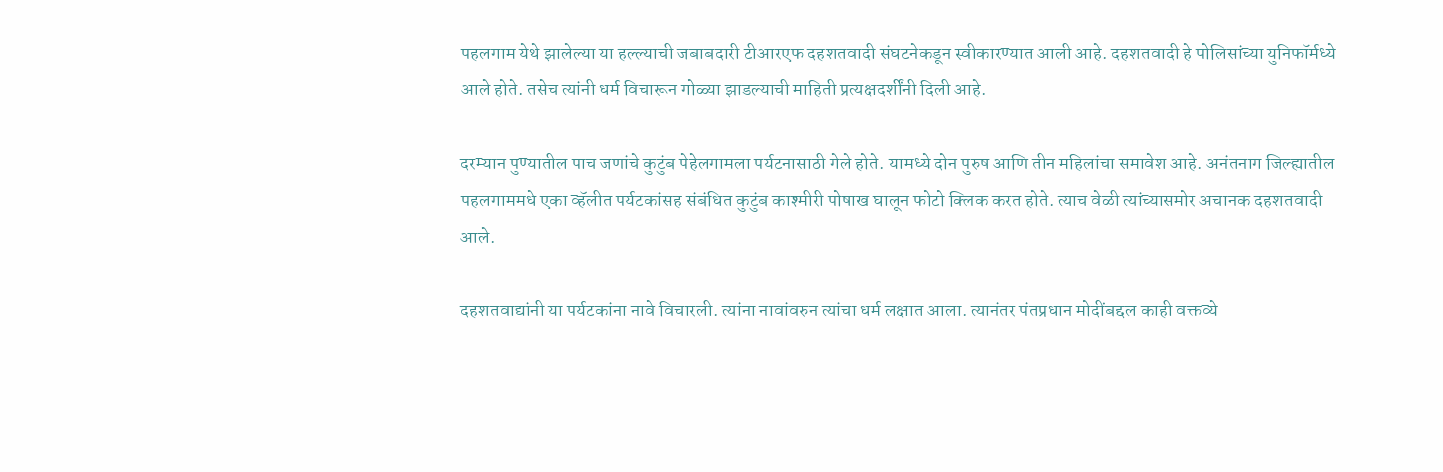पहलगाम येथे झालेल्या या हल्ल्याची जबाबदारी टीआरएफ दहशतवादी संघटनेकडून स्वीकारण्यात आली आहे. दहशतवादी हे पोलिसांच्या युनिफॉर्मध्ये आले होते. तसेच त्यांनी धर्म विचारून गोळ्या झाडल्याची माहिती प्रत्यक्षदर्शींनी दिली आहे.

दरम्यान पुण्यातील पाच जणांचे कुटुंब पेहेलगामला पर्यटनासाठी गेले होते. यामध्ये दोन पुरुष आणि तीन महिलांचा समावेश आहे. अनंतनाग जिल्ह्यातील पहलगाममधे एका व्हॅलीत पर्यटकांसह संबंधित कुटुंब काश्मीरी पोषाख घालून फोटो क्लिक करत होते. त्याच वेळी त्यांच्यासमोर अचानक दहशतवादी आले.

दहशतवाद्यांनी या पर्यटकांना नावे विचारली. त्यांना नावांवरुन त्यांचा धर्म लक्षात आला. त्यानंतर पंतप्रधान मोदींबद्दल काही वक्तव्ये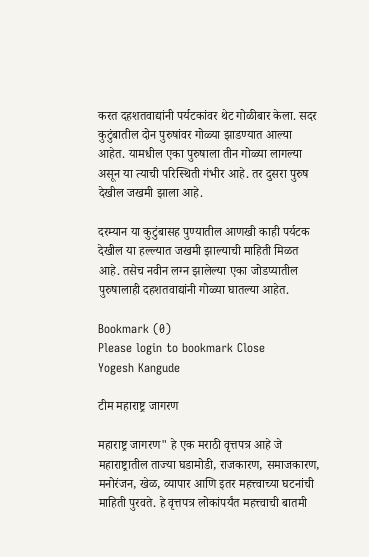करत दहशतवाद्यांनी पर्यटकांवर थेट गोळीबार केला. सदर कुटुंबातील दोन पुरुषांवर गोळ्या झाडण्यात आल्या आहेत. यामधील एका पुरुषाला तीन गोळ्या लागल्या असून या त्याची परिस्थिती गंभीर आहे. तर दुसरा पुरुष देखील जखमी झाला आहे.

दरम्यान या कुटुंबासह पुण्यातील आणखी काही पर्यटक देखील या हल्ल्यात जखमी झाल्याची माहिती मिळत आहे. तसेच नवीन लग्न झालेल्या एका जोडप्यातील पुरुषालाही दहशतवाद्यांनी गोळ्या घातल्या आहेत.

Bookmark (0)
Please login to bookmark Close
Yogesh Kangude

टीम महाराष्ट्र जागरण

महाराष्ट्र जागरण" हे एक मराठी वृत्तपत्र आहे जे महाराष्ट्रातील ताज्या घडामोडी, राजकारण, समाजकारण, मनोरंजन, खेळ, व्यापार आणि इतर महत्त्वाच्या घटनांची माहिती पुरवते. हे वृत्तपत्र लोकांपर्यंत महत्त्वाची बातमी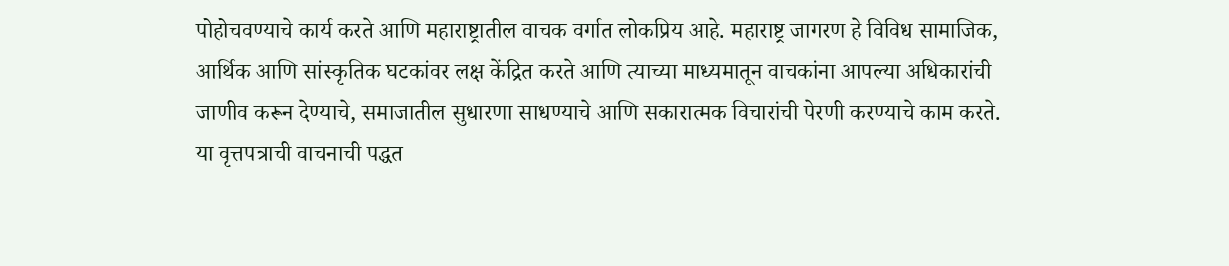पोहोचवण्याचे कार्य करते आणि महाराष्ट्रातील वाचक वर्गात लोकप्रिय आहे. महाराष्ट्र जागरण हे विविध सामाजिक, आर्थिक आणि सांस्कृतिक घटकांवर लक्ष केंद्रित करते आणि त्याच्या माध्यमातून वाचकांना आपल्या अधिकारांची जाणीव करून देण्याचे, समाजातील सुधारणा साधण्याचे आणि सकारात्मक विचारांची पेरणी करण्याचे काम करते. या वृत्तपत्राची वाचनाची पद्धत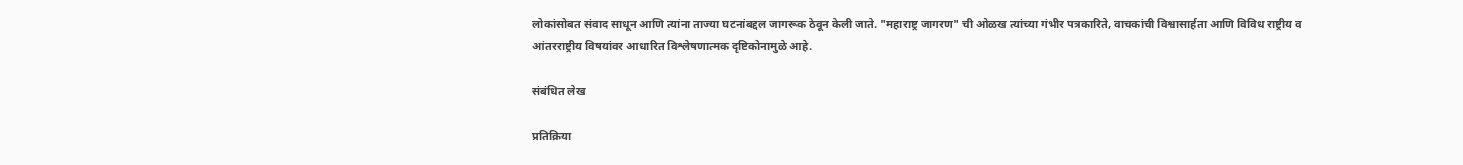लोकांसोबत संवाद साधून आणि त्यांना ताज्या घटनांबद्दल जागरूक ठेवून केली जाते. "महाराष्ट्र जागरण" ची ओळख त्यांच्या गंभीर पत्रकारिते, वाचकांची विश्वासार्हता आणि विविध राष्ट्रीय व आंतरराष्ट्रीय विषयांवर आधारित विश्लेषणात्मक दृष्टिकोनामुळे आहे.

संबंधित लेख

प्रतिक्रिया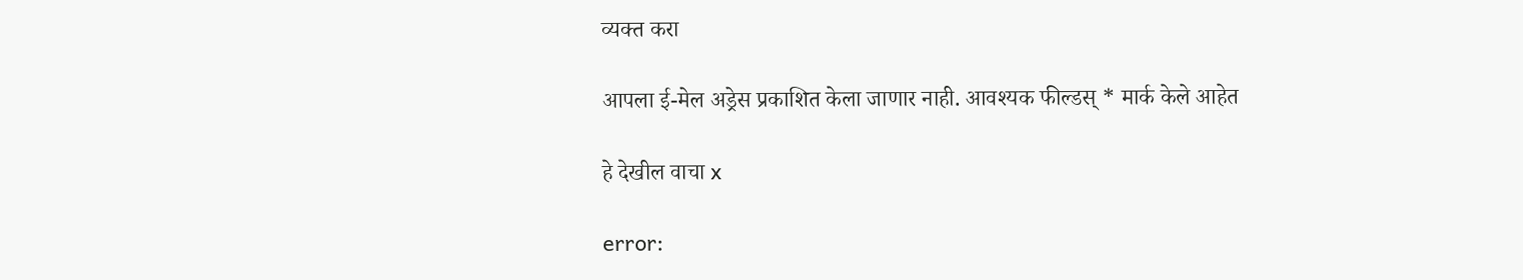व्यक्त करा

आपला ई-मेल अड्रेस प्रकाशित केला जाणार नाही. आवश्यक फील्डस् * मार्क केले आहेत

हे देखील वाचा x

error: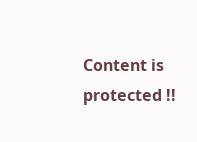Content is protected !!